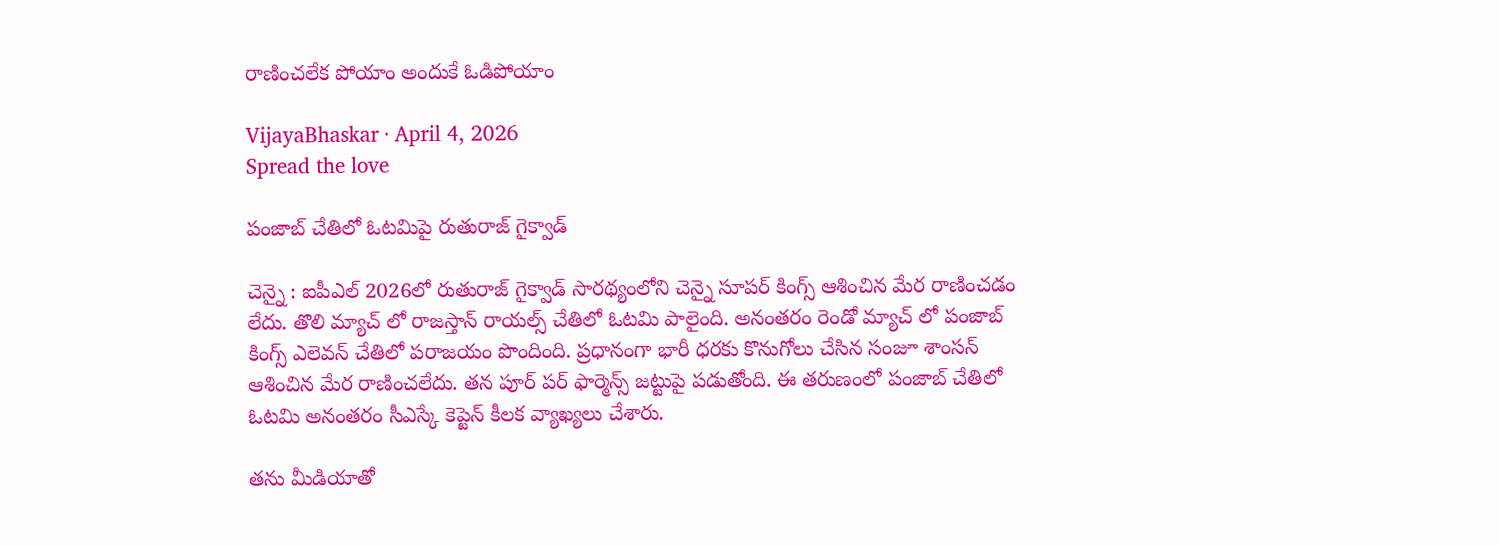రాణించ‌లేక పోయాం అందుకే ఓడిపోయాం

VijayaBhaskar · April 4, 2026
Spread the love

పంజాబ్ చేతిలో ఓట‌మిపై రుతురాజ్ గైక్వాడ్

చెన్నై : ఐపీఎల్ 2026లో రుతురాజ్ గైక్వాడ్ సార‌థ్యంలోని చెన్నై సూప‌ర్ కింగ్స్ ఆశించిన మేర రాణించ‌డం లేదు. తొలి మ్యాచ్ లో రాజ‌స్తాన్ రాయ‌ల్స్ చేతిలో ఓట‌మి పాలైంది. అనంత‌రం రెండో మ్యాచ్ లో పంజాబ్ కింగ్స్ ఎలెవ‌న్ చేతిలో ప‌రాజయం పొందింది. ప్ర‌ధానంగా భారీ ధ‌ర‌కు కొనుగోలు చేసిన సంజూ శాంస‌న్ ఆశించిన మేర రాణించ‌లేదు. త‌న పూర్ ప‌ర్ ఫార్మెన్స్ జ‌ట్టుపై ప‌డుతోంది. ఈ త‌రుణంలో పంజాబ్ చేతిలో ఓట‌మి అనంత‌రం సీఎస్కే కెప్టెన్ కీల‌క వ్యాఖ్య‌లు చేశారు.

త‌ను మీడియాతో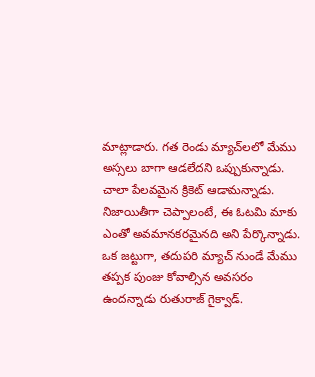మాట్లాడారు. గత రెండు మ్యాచ్‌లలో మేము అస్సలు బాగా ఆడలేదని ఒప్పుకున్నాడు. చాలా పేలవమైన క్రికెట్ ఆడామన్నాడు. నిజాయితీగా చెప్పాలంటే, ఈ ఓటమి మాకు ఎంతో అవమానకరమైనది అని పేర్కొన్నాడు. ఒక జట్టుగా, తదుపరి మ్యాచ్ నుండే మేము తప్పక పుంజు కోవాల్సిన అవ‌స‌రం ఉంద‌న్నాడు రుతురాజ్ గైక్వాడ్.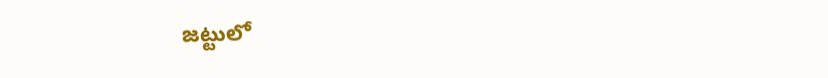జ‌ట్టులో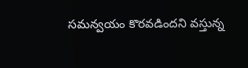స‌మ‌న్వ‌యం కొర‌వ‌డింద‌ని వ‌స్తున్న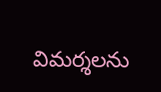విమ‌ర్శ‌ల‌ను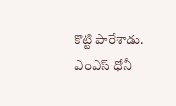కొట్టి పారేశాడు. ఎంఎస్ ధోనీ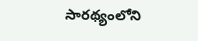సార‌థ్యంలోని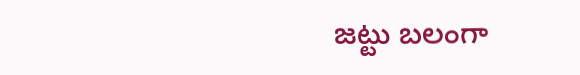జ‌ట్టు బ‌లంగా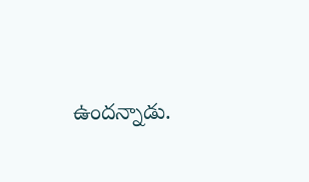ఉంద‌న్నాడు.